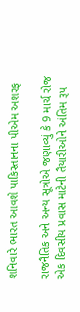શનિવારે ભારત આવશે પાકિસ્તાનના પીએમ અશરફ

રાજનૈતિક અને અન્ય સૂત્રોએ જણાવ્યું કે 9 માર્ચ રોજ એક દિવસીય પ્રવાસ માટેની તૈયારીઓને અંતિમ રૂપ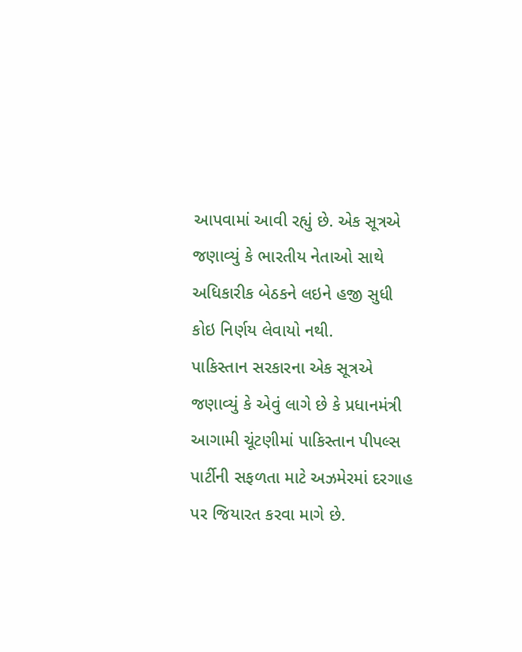આપવામાં આવી રહ્યું છે. એક સૂત્રએ જણાવ્યું કે ભારતીય નેતાઓ સાથે અધિકારીક બેઠકને લઇને હજી સુધી કોઇ નિર્ણય લેવાયો નથી.
પાકિસ્તાન સરકારના એક સૂત્રએ જણાવ્યું કે એવું લાગે છે કે પ્રધાનમંત્રી આગામી ચૂંટણીમાં પાકિસ્તાન પીપલ્સ પાર્ટીની સફળતા માટે અઝમેરમાં દરગાહ પર જિયારત કરવા માગે છે.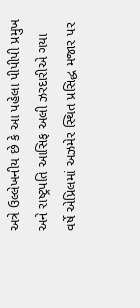અત્રે ઉલ્લેખનીય છે કે આ પહેલા પીપીપી પ્રમુખ અને રાષ્ટ્રપતિ આસિફ અલી ઝરદારીએ ગયા વર્ષે એપ્રિલમાં અઝમેર સ્થિત પ્રસિદ્ધ મજાર પર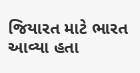જિયારત માટે ભારત આવ્યા હતા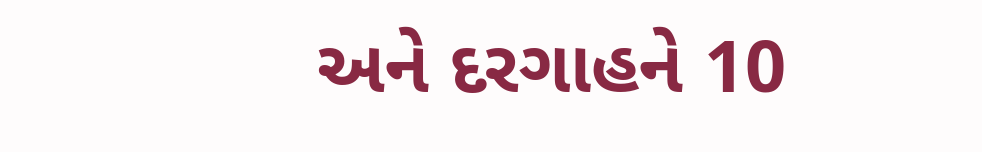અને દરગાહને 10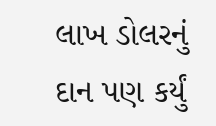લાખ ડોલરનું દાન પણ કર્યું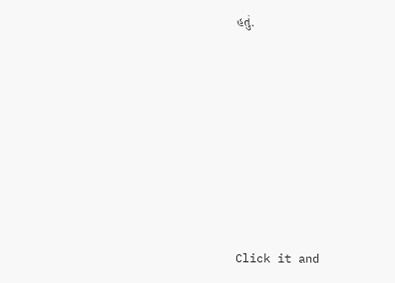હતું.












Click it and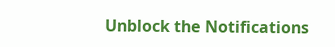Unblock the Notifications